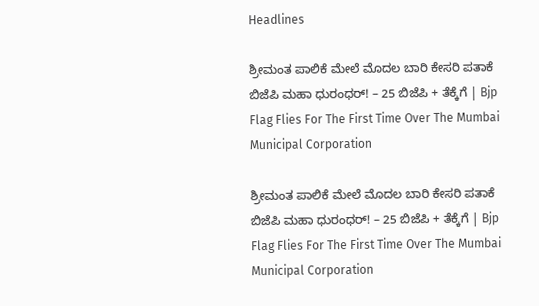Headlines

ಶ್ರೀಮಂತ ಪಾಲಿಕೆ ಮೇಲೆ ಮೊದಲ ಬಾರಿ ಕೇಸರಿ ಪತಾಕೆ ಬಿಜೆಪಿ ಮಹಾ ಧುರಂಧರ್‌! – 25 ಬಿಜೆಪಿ + ತೆಕ್ಕೆಗೆ | Bjp Flag Flies For The First Time Over The Mumbai Municipal Corporation

ಶ್ರೀಮಂತ ಪಾಲಿಕೆ ಮೇಲೆ ಮೊದಲ ಬಾರಿ ಕೇಸರಿ ಪತಾಕೆ ಬಿಜೆಪಿ ಮಹಾ ಧುರಂಧರ್‌! – 25 ಬಿಜೆಪಿ + ತೆಕ್ಕೆಗೆ | Bjp Flag Flies For The First Time Over The Mumbai Municipal Corporation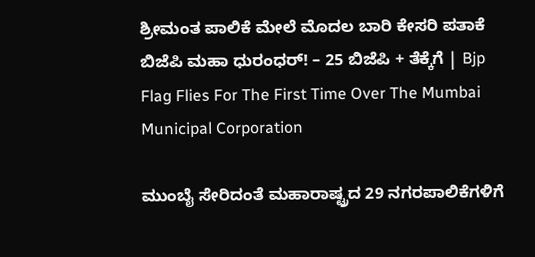ಶ್ರೀಮಂತ ಪಾಲಿಕೆ ಮೇಲೆ ಮೊದಲ ಬಾರಿ ಕೇಸರಿ ಪತಾಕೆ ಬಿಜೆಪಿ ಮಹಾ ಧುರಂಧರ್‌! – 25 ಬಿಜೆಪಿ + ತೆಕ್ಕೆಗೆ | Bjp Flag Flies For The First Time Over The Mumbai Municipal Corporation

ಮುಂಬೈ ಸೇರಿದಂತೆ ಮಹಾರಾಷ್ಟ್ರದ 29 ನಗರಪಾಲಿಕೆಗಳಿಗೆ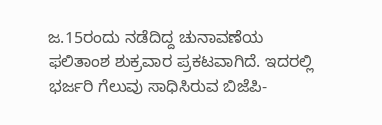ಜ.15ರಂದು ನಡೆದಿದ್ದ ಚುನಾವಣೆಯ ಫಲಿತಾಂಶ ಶುಕ್ರವಾರ ಪ್ರಕಟವಾಗಿದೆ. ಇದರಲ್ಲಿ ಭರ್ಜರಿ ಗೆಲುವು ಸಾಧಿಸಿರುವ ಬಿಜೆಪಿ-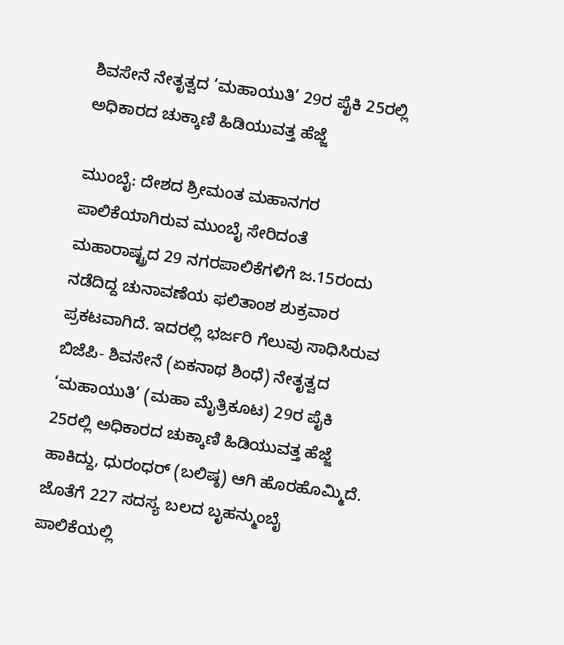ಶಿವಸೇನೆ ನೇತೃತ್ವದ ‘ಮಹಾಯುತಿ’ 29ರ ಪೈಕಿ 25ರಲ್ಲಿ ಅಧಿಕಾರದ ಚುಕ್ಕಾಣಿ ಹಿಡಿಯುವತ್ತ ಹೆಜ್ಜೆ

ಮುಂಬೈ: ದೇಶದ ಶ್ರೀಮಂತ ಮಹಾನಗರ ಪಾಲಿಕೆಯಾಗಿರುವ ಮುಂಬೈ ಸೇರಿದಂತೆ ಮಹಾರಾಷ್ಟ್ರದ 29 ನಗರಪಾಲಿಕೆಗಳಿಗೆ ಜ.15ರಂದು ನಡೆದಿದ್ದ ಚುನಾವಣೆಯ ಫಲಿತಾಂಶ ಶುಕ್ರವಾರ ಪ್ರಕಟವಾಗಿದೆ. ಇದರಲ್ಲಿ ಭರ್ಜರಿ ಗೆಲುವು ಸಾಧಿಸಿರುವ ಬಿಜೆಪಿ- ಶಿವಸೇನೆ (ಏಕನಾಥ ಶಿಂಧೆ) ನೇತೃತ್ವದ ‘ಮಹಾಯುತಿ’ (ಮಹಾ ಮೈತ್ರಿಕೂಟ) 29ರ ಪೈಕಿ 25ರಲ್ಲಿ ಅಧಿಕಾರದ ಚುಕ್ಕಾಣಿ ಹಿಡಿಯುವತ್ತ ಹೆಜ್ಜೆ ಹಾಕಿದ್ದು, ಧುರಂಧರ್‌ (ಬಲಿಷ್ಠ) ಆಗಿ ಹೊರಹೊಮ್ಮಿದೆ. ಜೊತೆಗೆ 227 ಸದಸ್ಯ ಬಲದ ಬೃಹನ್ಮುಂಬೈ ಪಾಲಿಕೆಯಲ್ಲಿ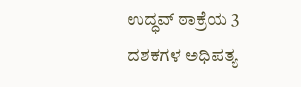ಉದ್ಧವ್‌ ಠಾಕ್ರೆಯ 3 ದಶಕಗಳ ಅಧಿಪತ್ಯ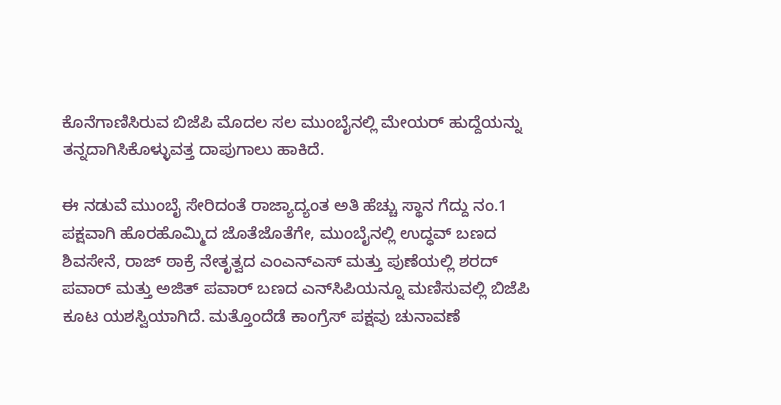ಕೊನೆಗಾಣಿಸಿರುವ ಬಿಜೆಪಿ ಮೊದಲ ಸಲ ಮುಂಬೈನಲ್ಲಿ ಮೇಯರ್‌ ಹುದ್ದೆಯನ್ನು ತನ್ನದಾಗಿಸಿಕೊಳ್ಳುವತ್ತ ದಾಪುಗಾಲು ಹಾಕಿದೆ.

ಈ ನಡುವೆ ಮುಂಬೈ ಸೇರಿದಂತೆ ರಾಜ್ಯಾದ್ಯಂತ ಅತಿ ಹೆಚ್ಚು ಸ್ಥಾನ ಗೆದ್ದು ನಂ.1 ಪಕ್ಷವಾಗಿ ಹೊರಹೊಮ್ಮಿದ ಜೊತೆಜೊತೆಗೇ, ಮುಂಬೈನಲ್ಲಿ ಉದ್ಧವ್‌ ಬಣದ ಶಿವಸೇನೆ, ರಾಜ್‌ ಠಾಕ್ರೆ ನೇತೃತ್ವದ ಎಂಎನ್‌ಎಸ್‌ ಮತ್ತು ಪುಣೆಯಲ್ಲಿ ಶರದ್‌ ಪವಾರ್‌ ಮತ್ತು ಅಜಿತ್‌ ಪವಾರ್‌ ಬಣದ ಎನ್‌ಸಿಪಿಯನ್ನೂ ಮಣಿಸುವಲ್ಲಿ ಬಿಜೆಪಿ ಕೂಟ ಯಶಸ್ವಿಯಾಗಿದೆ. ಮತ್ತೊಂದೆಡೆ ಕಾಂಗ್ರೆಸ್‌ ಪಕ್ಷವು ಚುನಾವಣೆ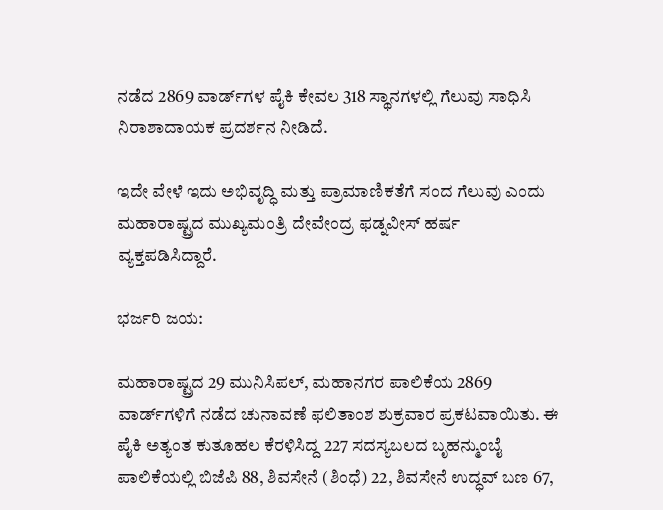ನಡೆದ 2869 ವಾರ್ಡ್‌ಗಳ ಪೈಕಿ ಕೇವಲ 318 ಸ್ಥಾನಗಳಲ್ಲಿ ಗೆಲುವು ಸಾಧಿಸಿ ನಿರಾಶಾದಾಯಕ ಪ್ರದರ್ಶನ ನೀಡಿದೆ.

ಇದೇ ವೇಳೆ ಇದು ಅಭಿವೃದ್ಧಿ ಮತ್ತು ಪ್ರಾಮಾಣಿಕತೆಗೆ ಸಂದ ಗೆಲುವು ಎಂದು ಮಹಾರಾಷ್ಟ್ರದ ಮುಖ್ಯಮಂತ್ರಿ ದೇವೇಂದ್ರ ಫಡ್ನವೀಸ್‌ ಹರ್ಷ ವ್ಯಕ್ತಪಡಿಸಿದ್ದಾರೆ.

ಭರ್ಜರಿ ಜಯ:

ಮಹಾರಾಷ್ಟ್ರದ 29 ಮುನಿಸಿಪಲ್‌, ಮಹಾನಗರ ಪಾಲಿಕೆಯ 2869 ವಾರ್ಡ್‌ಗಳಿಗೆ ನಡೆದ ಚುನಾವಣೆ ಫಲಿತಾಂಶ ಶುಕ್ರವಾರ ಪ್ರಕಟವಾಯಿತು. ಈ ಪೈಕಿ ಅತ್ಯಂತ ಕುತೂಹಲ ಕೆರಳಿಸಿದ್ದ 227 ಸದಸ್ಯಬಲದ ಬೃಹನ್ಮುಂಬೈ ಪಾಲಿಕೆಯಲ್ಲಿ ಬಿಜೆಪಿ 88, ಶಿವಸೇನೆ (ಶಿಂಧೆ) 22, ಶಿವಸೇನೆ ಉದ್ಧವ್‌ ಬಣ 67,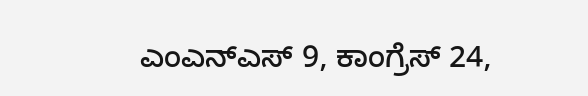ಎಂಎನ್‌ಎಸ್‌ 9, ಕಾಂಗ್ರೆಸ್‌ 24,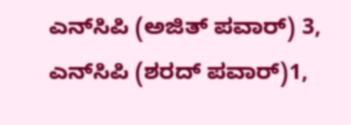ಎನ್‌ಸಿಪಿ (ಅಜಿತ್‌ ಪವಾರ್‌) 3, ಎನ್‌ಸಿಪಿ (ಶರದ್‌ ಪವಾರ್‌)1,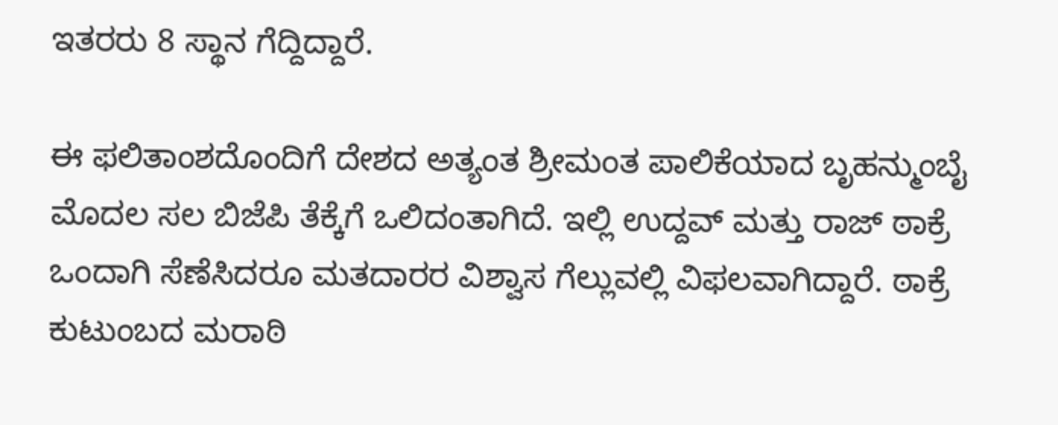ಇತರರು 8 ಸ್ಥಾನ ಗೆದ್ದಿದ್ದಾರೆ.

ಈ ಫಲಿತಾಂಶದೊಂದಿಗೆ ದೇಶದ ಅತ್ಯಂತ ಶ್ರೀಮಂತ ಪಾಲಿಕೆಯಾದ ಬೃಹನ್ಮುಂಬೈ ಮೊದಲ ಸಲ ಬಿಜೆಪಿ ತೆಕ್ಕೆಗೆ ಒಲಿದಂತಾಗಿದೆ. ಇಲ್ಲಿ ಉದ್ದವ್‌ ಮತ್ತು ರಾಜ್‌ ಠಾಕ್ರೆ ಒಂದಾಗಿ ಸೆಣೆಸಿದರೂ ಮತದಾರರ ವಿಶ್ವಾಸ ಗೆಲ್ಲುವಲ್ಲಿ ವಿಫಲವಾಗಿದ್ದಾರೆ. ಠಾಕ್ರೆ ಕುಟುಂಬದ ಮರಾಠಿ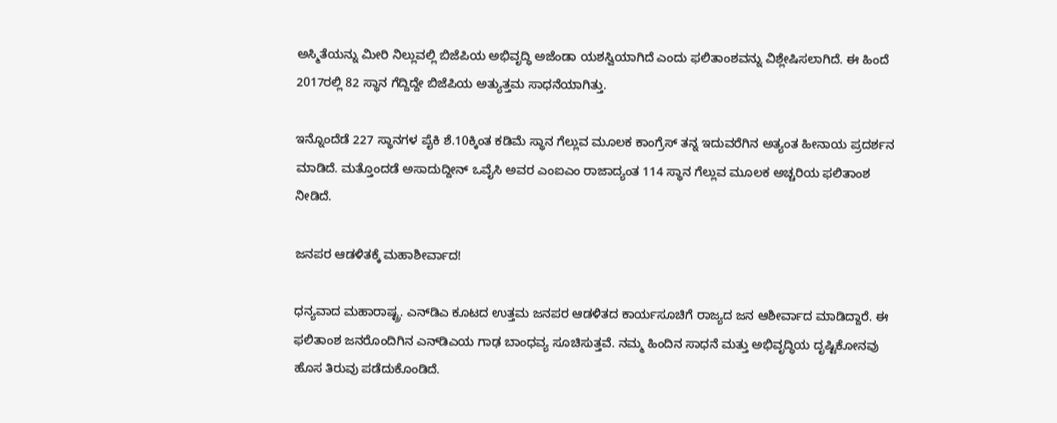ಅಸ್ಮಿತೆಯನ್ನು ಮೀರಿ ನಿಲ್ಲುವಲ್ಲಿ ಬಿಜೆಪಿಯ ಅಭಿವೃದ್ಧಿ ಅಜೆಂಡಾ ಯಶಸ್ವಿಯಾಗಿದೆ ಎಂದು ಫಲಿತಾಂಶವನ್ನು ವಿಶ್ಲೇಷಿಸಲಾಗಿದೆ. ಈ ಹಿಂದೆ 2017ರಲ್ಲಿ 82 ಸ್ಥಾನ ಗೆದ್ದಿದ್ದೇ ಬಿಜೆಪಿಯ ಅತ್ಯುತ್ತಮ ಸಾಧನೆಯಾಗಿತ್ತು.

ಇನ್ನೊಂದೆಡೆ 227 ಸ್ಥಾನಗಳ ಪೈಕಿ ಶೆ.10ಕ್ಕಿಂತ ಕಡಿಮೆ ಸ್ಥಾನ ಗೆಲ್ಲುವ ಮೂಲಕ ಕಾಂಗ್ರೆಸ್‌ ತನ್ನ ಇದುವರೆಗಿನ ಅತ್ಯಂತ ಹೀನಾಯ ಪ್ರದರ್ಶನ ಮಾಡಿದೆ. ಮತ್ತೊಂದಡೆ ಅಸಾದುದ್ದೀನ್‌ ಒವೈಸಿ ಅವರ ಎಂಐಎಂ ರಾಜಾದ್ಯಂತ 114 ಸ್ಥಾನ ಗೆಲ್ಲುವ ಮೂಲಕ ಅಚ್ಚರಿಯ ಫಲಿತಾಂಶ ನೀಡಿದೆ.

ಜನಪರ ಆಡಳಿತಕ್ಕೆ ಮಹಾಶೀರ್ವಾದ!

ಧನ್ಯವಾದ ಮಹಾರಾಷ್ಟ್ರ. ಎನ್‌ಡಿಎ ಕೂಟದ ಉತ್ತಮ ಜನಪರ ಆಡಳಿತದ ಕಾರ್ಯಸೂಚಿಗೆ ರಾಜ್ಯದ ಜನ ಆಶೀರ್ವಾದ ಮಾಡಿದ್ದಾರೆ. ಈ ಫಲಿತಾಂಶ ಜನರೊಂದಿಗಿನ ಎನ್‌ಡಿಎಯ ಗಾಢ ಬಾಂಧವ್ಯ ಸೂಚಿಸುತ್ತವೆ. ನಮ್ಮ ಹಿಂದಿನ ಸಾಧನೆ ಮತ್ತು ಅಭಿವೃದ್ಧಿಯ ದೃಷ್ಟಿಕೋನವು ಹೊಸ ತಿರುವು ಪಡೆದುಕೊಂಡಿದೆ.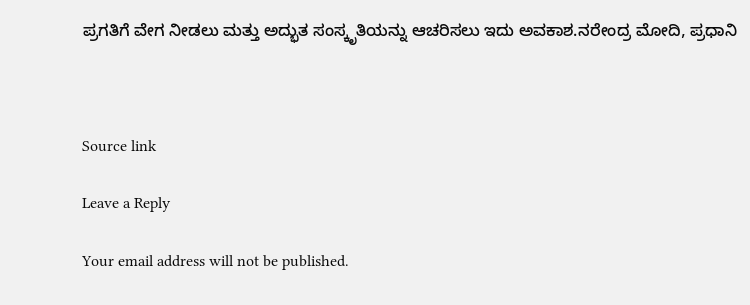ಪ್ರಗತಿಗೆ ವೇಗ ನೀಡಲು ಮತ್ತು ಅದ್ಭುತ ಸಂಸ್ಕೃತಿಯನ್ನು ಆಚರಿಸಲು ಇದು ಅವಕಾಶ.ನರೇಂದ್ರ ಮೋದಿ, ಪ್ರಧಾನಿ



Source link

Leave a Reply

Your email address will not be published.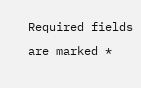Required fields are marked *